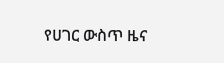የሀገር ውስጥ ዜና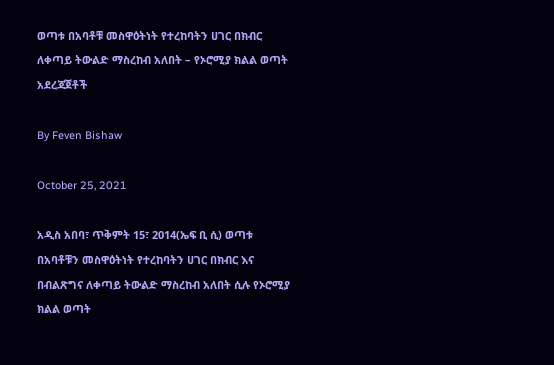ወጣቱ በአባቶቹ መስዋዕትነት የተረከባትን ሀገር በክብር ለቀጣይ ትውልድ ማስረከብ አለበት – የኦሮሚያ ክልል ወጣት አደረጃጀቶች

By Feven Bishaw

October 25, 2021

አዲስ አበባ፣ ጥቅምት 15፣ 2014(ኤፍ ቢ ሲ) ወጣቱ በአባቶቹን መስዋዕትነት የተረከባትን ሀገር በክብር እና በብልጽግና ለቀጣይ ትውልድ ማስረከብ አለበት ሲሉ የኦሮሚያ ክልል ወጣት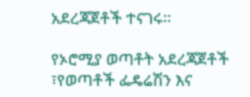አደረጃጀቶች ተናገሩ፡፡

የኦሮሚያ ወጣቶት አደረጃጀቶች ፣የወጣቶች ፌዴሬሽን እና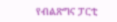የብልጽግና ፓርቲ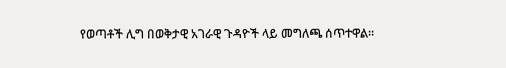የወጣቶች ሊግ በወቅታዊ አገራዊ ጉዳዮች ላይ መግለጫ ሰጥተዋል።